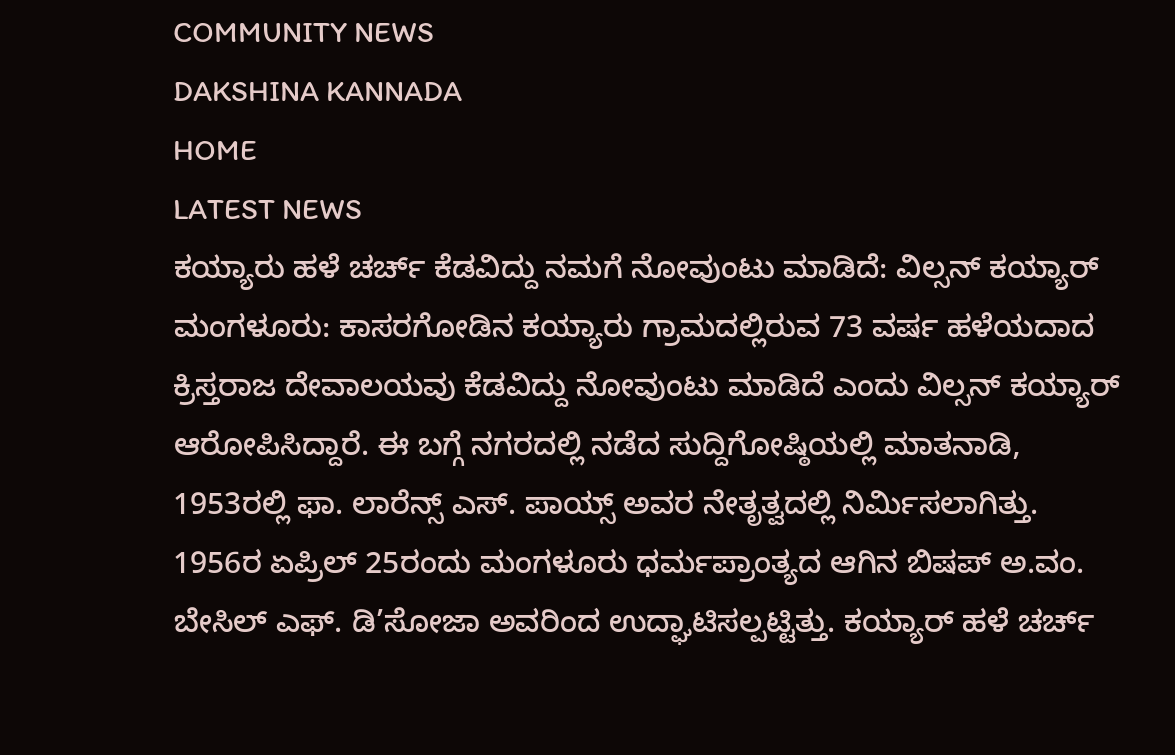COMMUNITY NEWS
DAKSHINA KANNADA
HOME
LATEST NEWS
ಕಯ್ಯಾರು ಹಳೆ ಚರ್ಚ್ ಕೆಡವಿದ್ದು ನಮಗೆ ನೋವುಂಟು ಮಾಡಿದೆ: ವಿಲ್ಸನ್ ಕಯ್ಯಾರ್
ಮಂಗಳೂರು: ಕಾಸರಗೋಡಿನ ಕಯ್ಯಾರು ಗ್ರಾಮದಲ್ಲಿರುವ 73 ವರ್ಷ ಹಳೆಯದಾದ ಕ್ರಿಸ್ತರಾಜ ದೇವಾಲಯವು ಕೆಡವಿದ್ದು ನೋವುಂಟು ಮಾಡಿದೆ ಎಂದು ವಿಲ್ಸನ್ ಕಯ್ಯಾರ್ ಆರೋಪಿಸಿದ್ದಾರೆ. ಈ ಬಗ್ಗೆ ನಗರದಲ್ಲಿ ನಡೆದ ಸುದ್ದಿಗೋಷ್ಠಿಯಲ್ಲಿ ಮಾತನಾಡಿ, 1953ರಲ್ಲಿ ಫಾ. ಲಾರೆನ್ಸ್ ಎಸ್. ಪಾಯ್ಸ್ ಅವರ ನೇತೃತ್ವದಲ್ಲಿ ನಿರ್ಮಿಸಲಾಗಿತ್ತು. 1956ರ ಏಪ್ರಿಲ್ 25ರಂದು ಮಂಗಳೂರು ಧರ್ಮಪ್ರಾಂತ್ಯದ ಆಗಿನ ಬಿಷಪ್ ಅ.ವಂ. ಬೇಸಿಲ್ ಎಫ್. ಡಿ’ಸೋಜಾ ಅವರಿಂದ ಉದ್ಘಾಟಿಸಲ್ಪಟ್ಟಿತ್ತು. ಕಯ್ಯಾರ್ ಹಳೆ ಚರ್ಚ್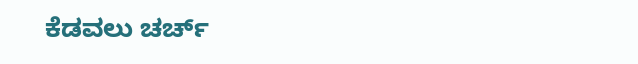ಕೆಡವಲು ಚರ್ಚ್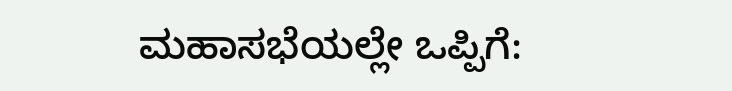ಮಹಾಸಭೆಯಲ್ಲೇ ಒಪ್ಪಿಗೆ: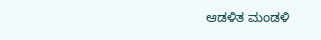ಆಡಳಿತ ಮಂಡಳಿ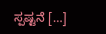ಸ್ಪಷ್ಟನೆ […]